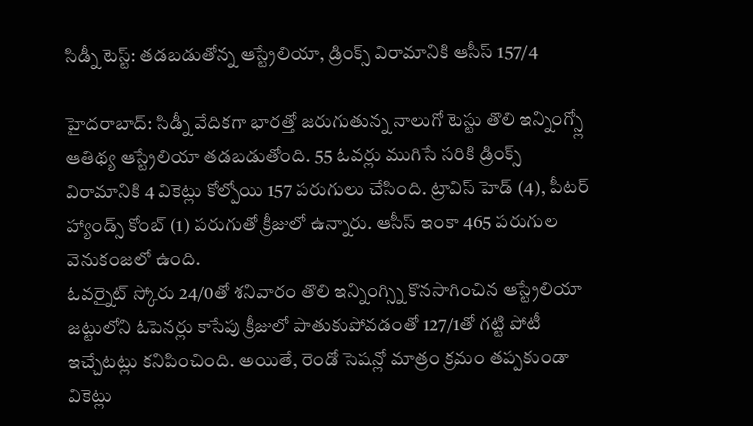సిడ్నీ టెస్ట్: తడబడుతోన్న ఆస్ట్రేలియా, డ్రింక్స్ విరామానికి ఆసీస్ 157/4

హైదరాబాద్: సిడ్నీ వేదికగా భారత్తో జరుగుతున్న నాలుగో టెస్టు తొలి ఇన్నింగ్స్లో ఆతిథ్య ఆస్ట్రేలియా తడబడుతోంది. 55 ఓవర్లు ముగిసే సరికి డ్రింక్స్ విరామానికి 4 వికెట్లు కోల్పోయి 157 పరుగులు చేసింది. ట్రావిస్ హెడ్ (4), పీటర్ హ్యాండ్స్ కోంబ్ (1) పరుగుతో క్రీజులో ఉన్నారు. ఆసీస్ ఇంకా 465 పరుగుల వెనుకంజలో ఉంది.
ఓవర్నైట్ స్కోరు 24/0తో శనివారం తొలి ఇన్నింగ్స్ని కొనసాగించిన ఆస్ట్రేలియా జట్టులోని ఓపెనర్లు కాసేపు క్రీజులో పాతుకుపోవడంతో 127/1తో గట్టి పోటీ ఇచ్చేటట్లు కనిపించింది. అయితే, రెండో సెషన్లో మాత్రం క్రమం తప్పకుండా వికెట్లు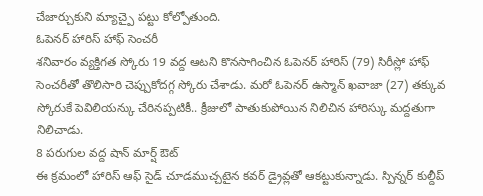చేజార్చుకుని మ్యాచ్పై పట్టు కోల్పోతుంది.
ఓపెనర్ హారిస్ హాఫ్ సెంచరీ
శనివారం వ్యక్తిగత స్కోరు 19 వద్ద ఆటని కొనసాగించిన ఓపెనర్ హారిస్ (79) సిరీస్లో హాఫ్ సెంచరీతో తొలిసారి చెప్పుకోదగ్గ స్కోరు చేశాడు. మరో ఓపెనర్ ఉస్మాన్ ఖవాజా (27) తక్కువ స్కోరుకే పెవిలియన్కు చేరినప్పటికీ.. క్రీజులో పాతుకుపోయిన నిలిచిన హారిస్కు మద్దతుగా నిలిచాడు.
8 పరుగుల వద్ద షాన్ మార్ష్ ఔట్
ఈ క్రమంలో హారిస్ ఆఫ్ సైడ్ చూడముచ్చటైన కవర్ డ్రైవ్లతో ఆకట్టుకున్నాడు. స్పిన్నర్ కుల్దీప్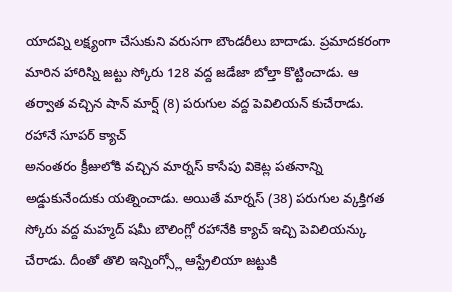యాదవ్ని లక్ష్యంగా చేసుకుని వరుసగా బౌండరీలు బాదాడు. ప్రమాదకరంగా మారిన హారిస్ని జట్టు స్కోరు 128 వద్ద జడేజా బోల్తా కొట్టించాడు. ఆ తర్వాత వచ్చిన షాన్ మార్ష్ (8) పరుగుల వద్ద పెవిలియన్ కుచేరాడు.
రహానే సూపర్ క్యాచ్
అనంతరం క్రీజులోకి వచ్చిన మార్నస్ కాసేపు వికెట్ల పతనాన్ని అడ్డుకునేందుకు యత్నించాడు. అయితే మార్నస్ (38) పరుగుల వ్కక్తిగత స్కోరు వద్ద మహ్మద్ షమీ బౌలింగ్లో రహానేకి క్యాచ్ ఇచ్చి పెవిలియన్కు చేరాడు. దీంతో తొలి ఇన్నింగ్స్లో ఆస్ట్రేలియా జట్టుకి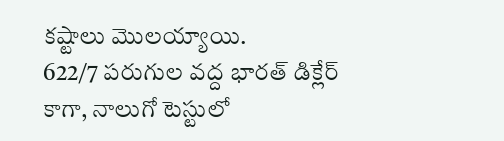కష్టాలు మొలయ్యాయి.
622/7 పరుగుల వద్ద భారత్ డిక్లేర్
కాగా, నాలుగో టెస్టులో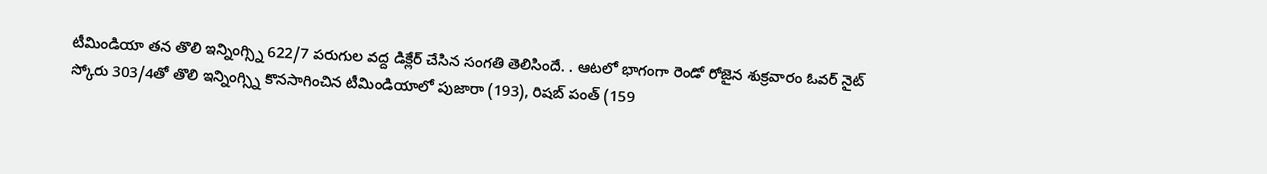టీమిండియా తన తొలి ఇన్నింగ్స్ని 622/7 పరుగుల వద్ద డిక్లేర్ చేసిన సంగతి తెలిసిందే. . ఆటలో భాగంగా రెండో రోజైన శుక్రవారం ఓవర్ నైట్ స్కోరు 303/4తో తొలి ఇన్నింగ్స్ని కొనసాగించిన టీమిండియాలో పుజారా (193), రిషబ్ పంత్ (159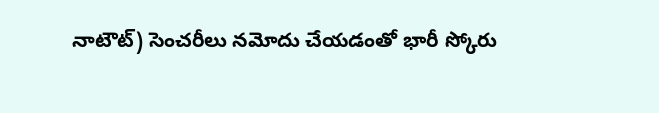నాటౌట్) సెంచరీలు నమోదు చేయడంతో భారీ స్కోరు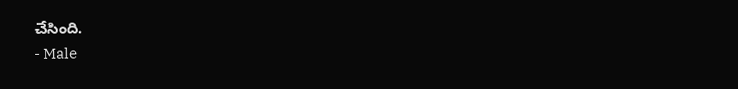చేసింది.
- Male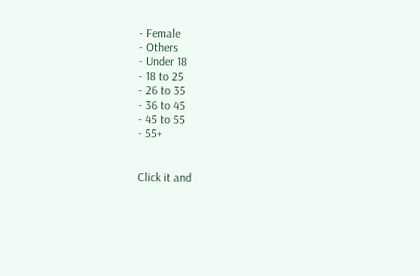- Female
- Others
- Under 18
- 18 to 25
- 26 to 35
- 36 to 45
- 45 to 55
- 55+


Click it and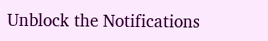Unblock the Notifications